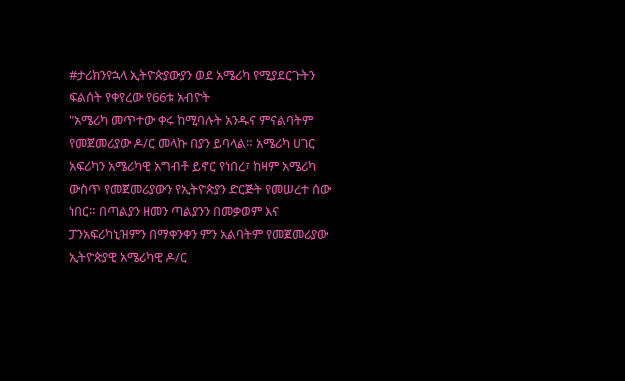#ታሪክንየኋላ ኢትዮጵያውያን ወደ አሜሪካ የሚያደርጉትን ፍልሰት የቀየረው የ66ቱ አብዮት
"አሜሪካ መጥተው ቀሩ ከሚባሉት አንዱና ምናልባትም የመጀመሪያው ዶ/ር መላኩ በያን ይባላል። አሜሪካ ሀገር አፍሪካን አሜሪካዊ አግብቶ ይኖር የነበረ፣ ከዛም አሜሪካ ውስጥ የመጀመሪያውን የኢትዮጵያን ድርጅት የመሠረተ ሰው ነበር። በጣልያን ዘመን ጣልያንን በመቃወም እና ፓንአፍሪካኒዝምን በማቀንቀን ምን አልባትም የመጀመሪያው ኢትዮጵያዊ አሜሪካዊ ዶ/ር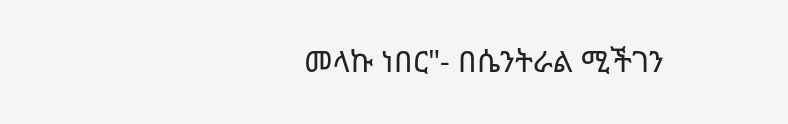መላኩ ነበር"- በሴንትራል ሚችገን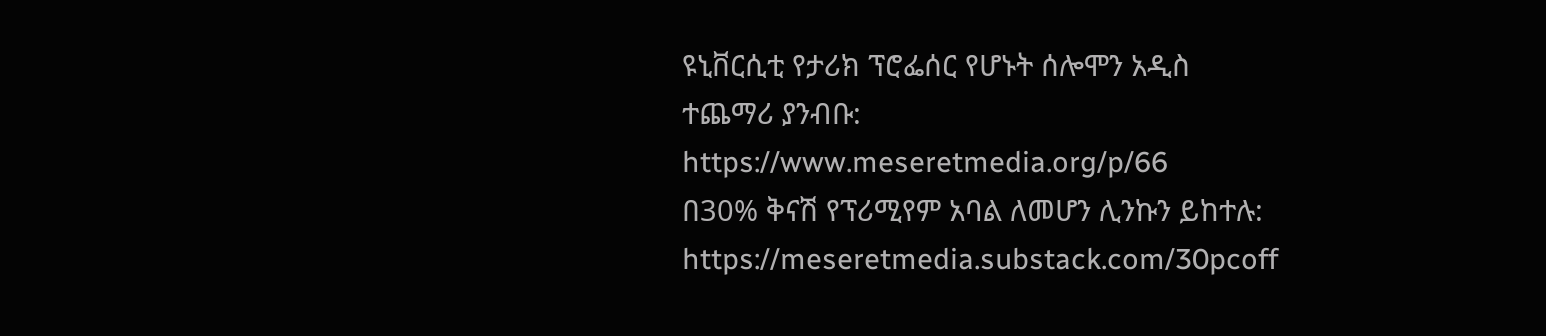ዩኒቨርሲቲ የታሪክ ፕሮፌሰር የሆኑት ሰሎሞን አዲስ
ተጨማሪ ያንብቡ:
https://www.meseretmedia.org/p/66
በ30% ቅናሽ የፕሪሚየም አባል ለመሆን ሊንኩን ይከተሉ:
https://meseretmedia.substack.com/30pcoff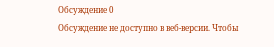Обсуждение 0
Обсуждение не доступно в веб-версии. Чтобы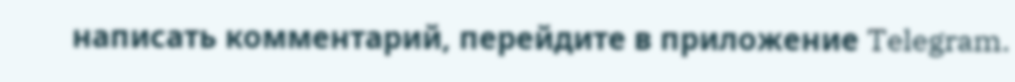написать комментарий, перейдите в приложение Telegram.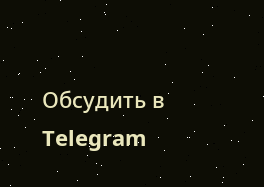Обсудить в Telegram